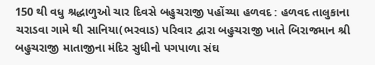150 થી વધુ શ્રદ્ધાળુઓ ચાર દિવસે બહુચરાજી પહોંચ્યા હળવદ : હળવદ તાલુકાના ચરાડવા ગામે થી સાનિયા(ભરવાડ) પરિવાર દ્વારા બહુચરાજી ખાતે બિરાજમાન શ્રી બહુચરાજી માતાજીના મંદિર સુધીનો પગપાળા સંઘ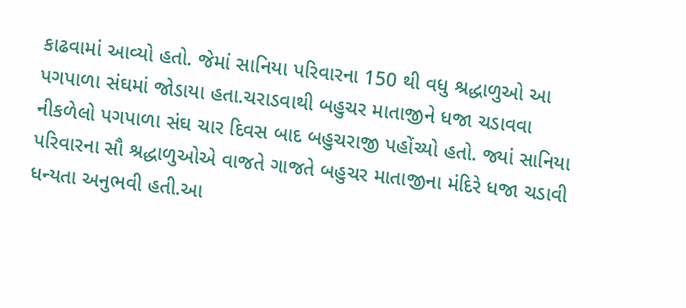કાઢવામાં આવ્યો હતો. જેમાં સાનિયા પરિવારના 150 થી વધુ શ્રદ્ધાળુઓ આ પગપાળા સંઘમાં જોડાયા હતા.ચરાડવાથી બહુચર માતાજીને ધજા ચડાવવા નીકળેલો પગપાળા સંઘ ચાર દિવસ બાદ બહુચરાજી પહોંચ્યો હતો. જ્યાં સાનિયા પરિવારના સૌ શ્રદ્ધાળુઓએ વાજતે ગાજતે બહુચર માતાજીના મંદિરે ધજા ચડાવી ધન્યતા અનુભવી હતી.આ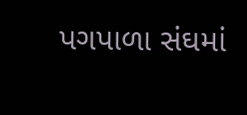પગપાળા સંઘમાં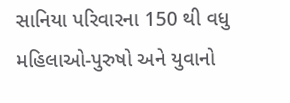સાનિયા પરિવારના 150 થી વધુ મહિલાઓ-પુરુષો અને યુવાનો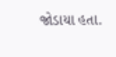જોડાયા હતા.